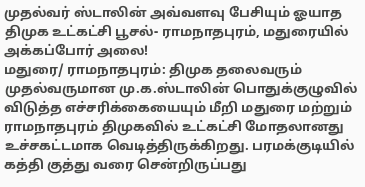முதல்வர் ஸ்டாலின் அவ்வளவு பேசியும் ஓயாத திமுக உட்கட்சி பூசல்- ராமநாதபுரம், மதுரையில் அக்கப்போர் அலை!
மதுரை/ ராமநாதபுரம்: திமுக தலைவரும் முதல்வருமான மு.க.ஸ்டாலின் பொதுக்குழுவில் விடுத்த எச்சரிக்கையையும் மீறி மதுரை மற்றும் ராமநாதபுரம் திமுகவில் உட்கட்சி மோதலானது உச்சகட்டமாக வெடித்திருக்கிறது. பரமக்குடியில் கத்தி குத்து வரை சென்றிருப்பது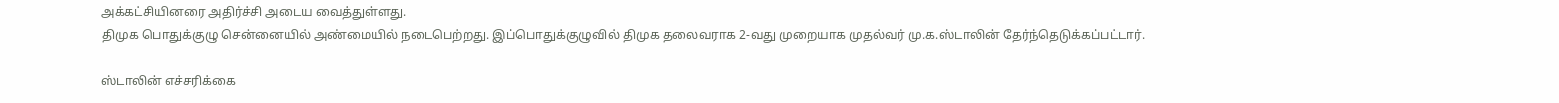அக்கட்சியினரை அதிர்ச்சி அடைய வைத்துள்ளது.
திமுக பொதுக்குழு சென்னையில் அண்மையில் நடைபெற்றது. இப்பொதுக்குழுவில் திமுக தலைவராக 2-வது முறையாக முதல்வர் மு.க.ஸ்டாலின் தேர்ந்தெடுக்கப்பட்டார்.

ஸ்டாலின் எச்சரிக்கை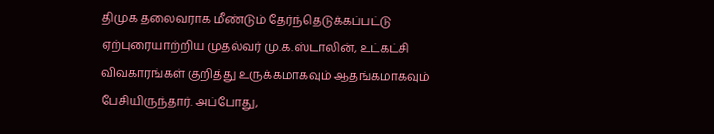திமுக தலைவராக மீண்டும் தேர்ந்தெடுக்கப்பட்டு ஏற்புரையாற்றிய முதல்வர் மு.க.ஸ்டாலின், உட்கட்சி விவகாரங்கள் குறித்து உருக்கமாகவும் ஆதங்கமாகவும் பேசியிருந்தார். அப்போது,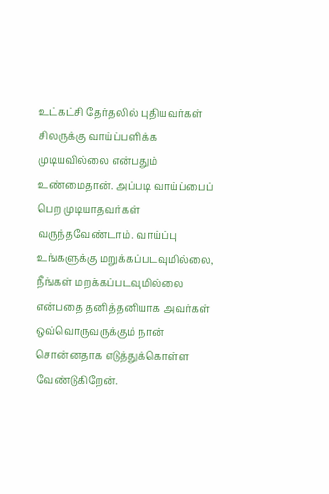உட்கட்சி தேர்தலில் புதியவர்கள் சிலருக்கு வாய்ப்பளிக்க முடியவில்லை என்பதும் உண்மைதான். அப்படி வாய்ப்பைப் பெற முடியாதவர்கள் வருந்தவேண்டாம். வாய்ப்பு உங்களுக்கு மறுக்கப்படவுமில்லை, நீங்கள் மறக்கப்படவுமில்லை என்பதை தனித்தனியாக அவர்கள் ஒவ்வொருவருக்கும் நான் சொன்னதாக எடுத்துக்கொள்ள வேண்டுகிறேன்.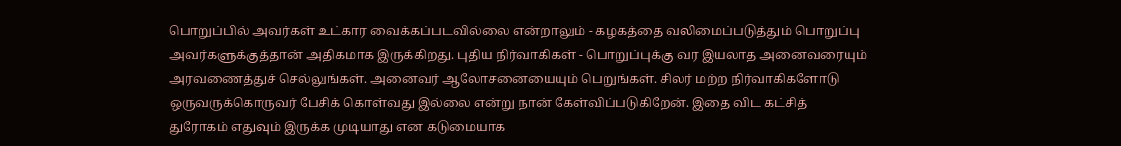பொறுப்பில் அவர்கள் உட்கார வைக்கப்படவில்லை என்றாலும் - கழகத்தை வலிமைப்படுத்தும் பொறுப்பு அவர்களுக்குத்தான் அதிகமாக இருக்கிறது. புதிய நிர்வாகிகள் - பொறுப்புக்கு வர இயலாத அனைவரையும் அரவணைத்துச் செல்லுங்கள். அனைவர் ஆலோசனையையும் பெறுங்கள். சிலர் மற்ற நிர்வாகிகளோடு ஒருவருக்கொருவர் பேசிக் கொள்வது இல்லை என்று நான் கேள்விப்படுகிறேன். இதை விட கட்சித் துரோகம் எதுவும் இருக்க முடியாது என கடுமையாக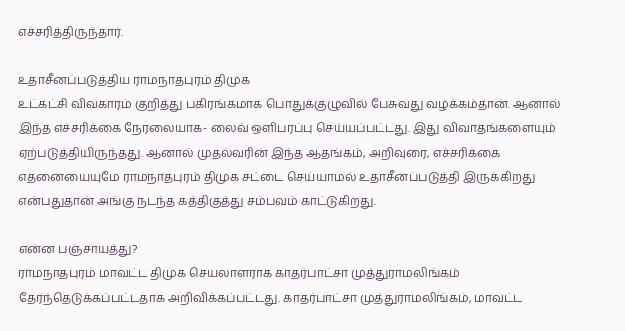எச்சரித்திருந்தார்.

உதாசீனப்படுத்திய ராமநாதபுரம் திமுக
உட்கட்சி விவகாரம் குறித்து பகிரங்கமாக பொதுக்குழுவில் பேசுவது வழக்கம்தான். ஆனால் இந்த எச்சரிக்கை நேரலையாக- லைவ் ஒளிபரப்பு செய்யப்பட்டது. இது விவாதங்களையும் ஏற்படுத்தியிருந்தது. ஆனால் முதல்வரின் இந்த ஆதங்கம், அறிவுரை, எச்சரிக்கை எதனையையுமே ராமநாதபுரம் திமுக சட்டை செய்யாமல் உதாசீனப்படுத்தி இருக்கிறது என்பதுதான் அங்கு நடந்த கத்திகுத்து சம்பவம் காட்டுகிறது.

என்ன பஞ்சாயத்து?
ராமநாதபுரம் மாவட்ட திமுக செயலாளராக காதர்பாட்சா முத்துராமலிங்கம் தேர்ந்தெடுக்கப்பட்டதாக அறிவிக்கப்பட்டது. காதர்பாட்சா முத்துராமலிங்கம், மாவட்ட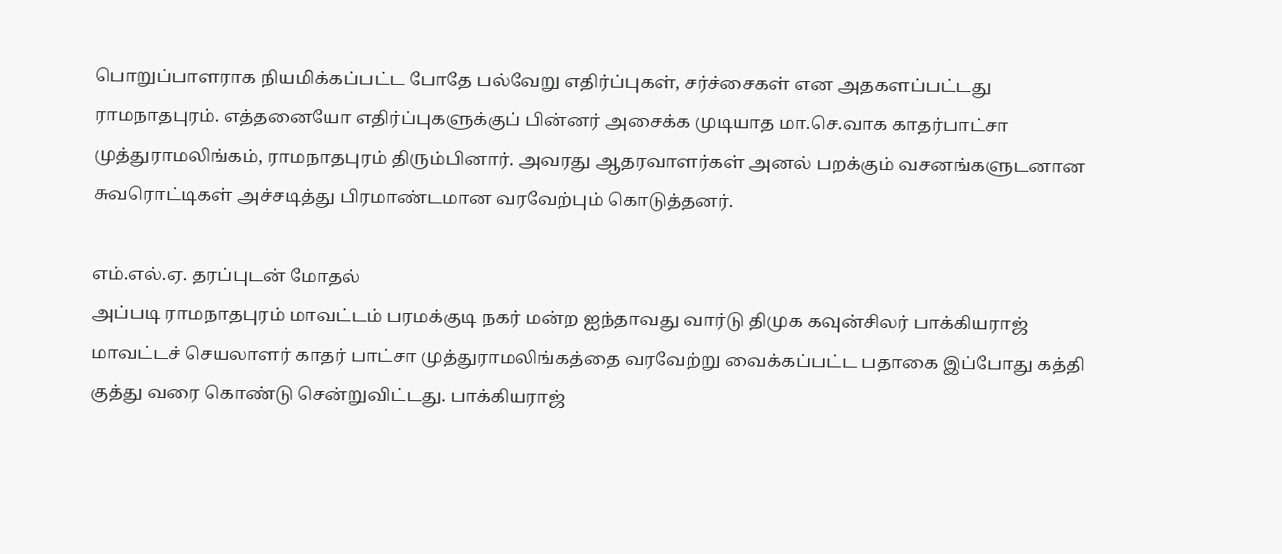பொறுப்பாளராக நியமிக்கப்பட்ட போதே பல்வேறு எதிர்ப்புகள், சர்ச்சைகள் என அதகளப்பட்டது ராமநாதபுரம். எத்தனையோ எதிர்ப்புகளுக்குப் பின்னர் அசைக்க முடியாத மா.செ.வாக காதர்பாட்சா முத்துராமலிங்கம், ராமநாதபுரம் திரும்பினார். அவரது ஆதரவாளர்கள் அனல் பறக்கும் வசனங்களுடனான சுவரொட்டிகள் அச்சடித்து பிரமாண்டமான வரவேற்பும் கொடுத்தனர்.

எம்.எல்.ஏ. தரப்புடன் மோதல்
அப்படி ராமநாதபுரம் மாவட்டம் பரமக்குடி நகர் மன்ற ஐந்தாவது வார்டு திமுக கவுன்சிலர் பாக்கியராஜ் மாவட்டச் செயலாளர் காதர் பாட்சா முத்துராமலிங்கத்தை வரவேற்று வைக்கப்பட்ட பதாகை இப்போது கத்தி குத்து வரை கொண்டு சென்றுவிட்டது. பாக்கியராஜ்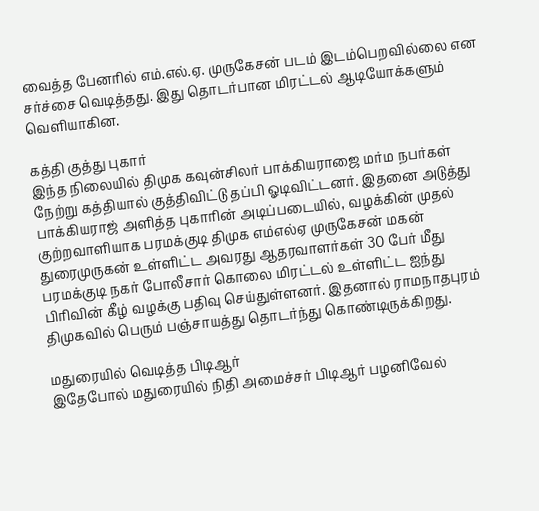வைத்த பேனரில் எம்.எல்.ஏ. முருகேசன் படம் இடம்பெறவில்லை என சர்ச்சை வெடித்தது. இது தொடர்பான மிரட்டல் ஆடியோக்களும் வெளியாகின.

கத்தி குத்து புகார்
இந்த நிலையில் திமுக கவுன்சிலர் பாக்கியராஜை மர்ம நபர்கள் நேற்று கத்தியால் குத்திவிட்டு தப்பி ஓடிவிட்டனர். இதனை அடுத்து பாக்கியராஜ் அளித்த புகாரின் அடிப்படையில், வழக்கின் முதல் குற்றவாளியாக பரமக்குடி திமுக எம்எல்ஏ முருகேசன் மகன் துரைமுருகன் உள்ளிட்ட அவரது ஆதரவாளர்கள் 30 பேர் மீது பரமக்குடி நகர் போலீசார் கொலை மிரட்டல் உள்ளிட்ட ஐந்து பிரிவின் கீழ் வழக்கு பதிவு செய்துள்ளனர். இதனால் ராமநாதபுரம் திமுகவில் பெரும் பஞ்சாயத்து தொடர்ந்து கொண்டிருக்கிறது.

மதுரையில் வெடித்த பிடிஆர்
இதேபோல் மதுரையில் நிதி அமைச்சர் பிடிஆர் பழனிவேல்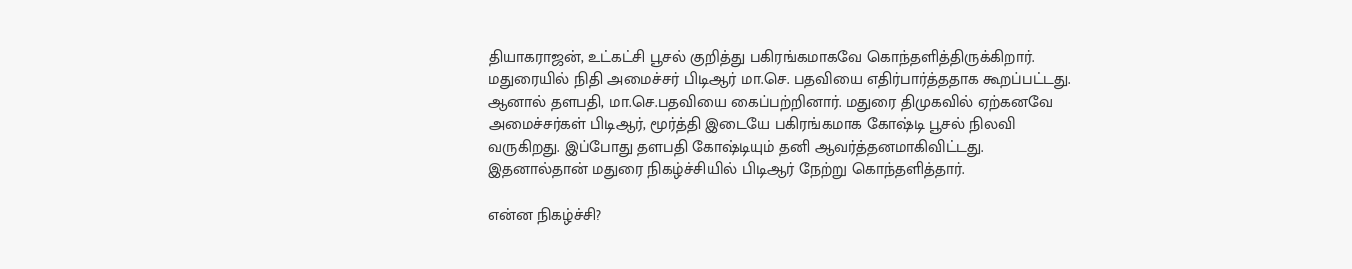தியாகராஜன், உட்கட்சி பூசல் குறித்து பகிரங்கமாகவே கொந்தளித்திருக்கிறார். மதுரையில் நிதி அமைச்சர் பிடிஆர் மா.செ. பதவியை எதிர்பார்த்ததாக கூறப்பட்டது. ஆனால் தளபதி, மா.செ.பதவியை கைப்பற்றினார். மதுரை திமுகவில் ஏற்கனவே அமைச்சர்கள் பிடிஆர், மூர்த்தி இடையே பகிரங்கமாக கோஷ்டி பூசல் நிலவி வருகிறது. இப்போது தளபதி கோஷ்டியும் தனி ஆவர்த்தனமாகிவிட்டது. இதனால்தான் மதுரை நிகழ்ச்சியில் பிடிஆர் நேற்று கொந்தளித்தார்.

என்ன நிகழ்ச்சி?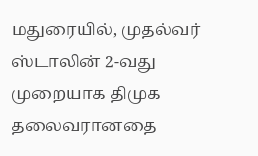மதுரையில், முதல்வர் ஸ்டாலின் 2-வது முறையாக திமுக தலைவரானதை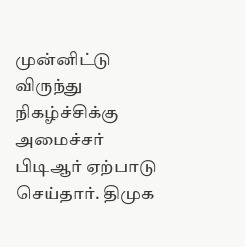முன்னிட்டு விருந்து நிகழ்ச்சிக்கு அமைச்சர் பிடிஆர் ஏற்பாடு செய்தார். திமுக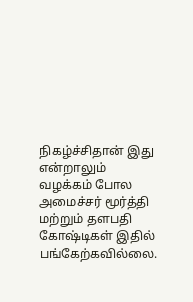நிகழ்ச்சிதான் இது என்றாலும் வழக்கம் போல அமைச்சர் மூர்த்தி மற்றும் தளபதி கோஷ்டிகள் இதில் பங்கேற்கவில்லை.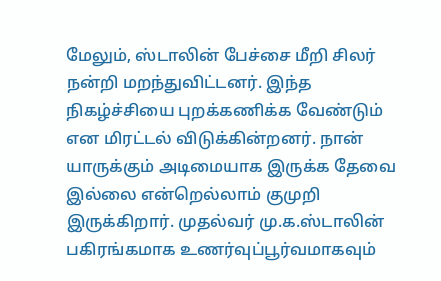மேலும், ஸ்டாலின் பேச்சை மீறி சிலர் நன்றி மறந்துவிட்டனர். இந்த நிகழ்ச்சியை புறக்கணிக்க வேண்டும் என மிரட்டல் விடுக்கின்றனர். நான் யாருக்கும் அடிமையாக இருக்க தேவை இல்லை என்றெல்லாம் குமுறி இருக்கிறார். முதல்வர் மு.க.ஸ்டாலின் பகிரங்கமாக உணர்வுப்பூர்வமாகவும்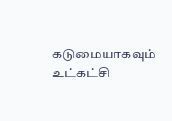கடுமையாகவும் உட்கட்சி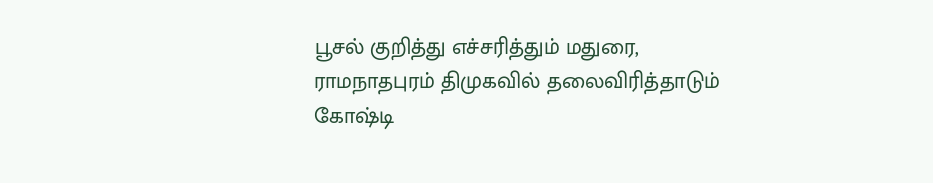பூசல் குறித்து எச்சரித்தும் மதுரை, ராமநாதபுரம் திமுகவில் தலைவிரித்தாடும் கோஷ்டி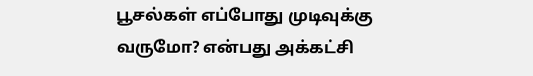பூசல்கள் எப்போது முடிவுக்கு வருமோ? என்பது அக்கட்சி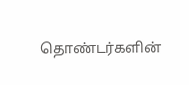தொண்டர்களின்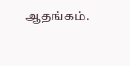ஆதங்கம்.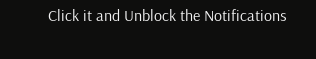Click it and Unblock the Notifications